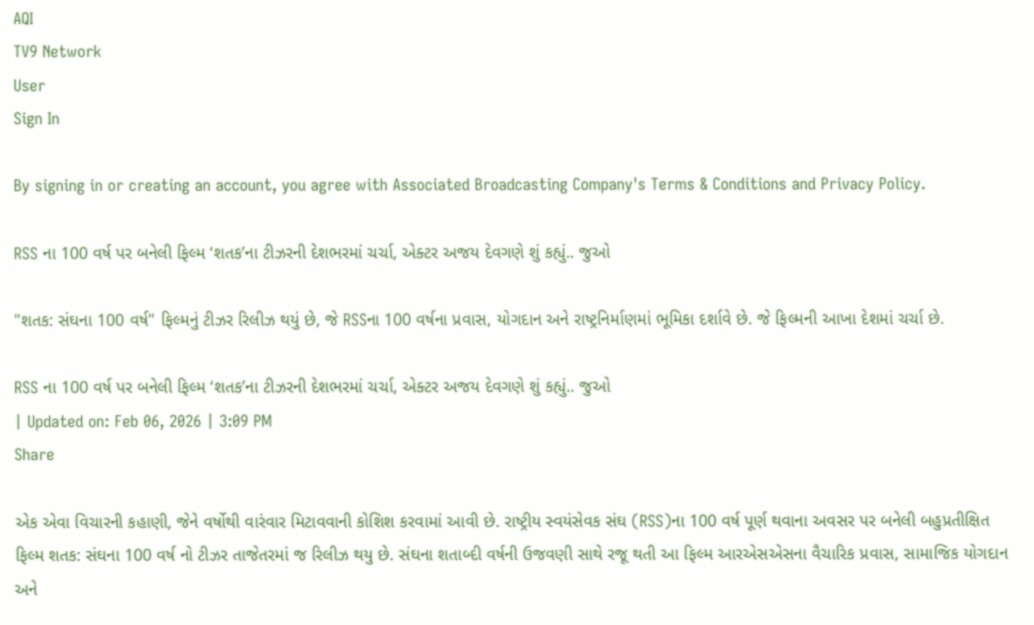AQI
TV9 Network
User
Sign In

By signing in or creating an account, you agree with Associated Broadcasting Company's Terms & Conditions and Privacy Policy.

RSS ના 100 વર્ષ પર બનેલી ફિલ્મ ‘શતક’ના ટીઝરની દેશભરમાં ચર્ચા, એક્ટર અજય દેવગણે શું કહ્યું.. જુઓ

"શતક: સંઘના 100 વર્ષ" ફિલ્મનું ટીઝર રિલીઝ થયું છે, જે RSSના 100 વર્ષના પ્રવાસ, યોગદાન અને રાષ્ટ્રનિર્માણમાં ભૂમિકા દર્શાવે છે. જે ફિલ્મની આખા દેશમાં ચર્ચા છે.

RSS ના 100 વર્ષ પર બનેલી ફિલ્મ ‘શતક’ના ટીઝરની દેશભરમાં ચર્ચા, એક્ટર અજય દેવગણે શું કહ્યું.. જુઓ
| Updated on: Feb 06, 2026 | 3:09 PM
Share

એક એવા વિચારની કહાણી, જેને વર્ષોથી વારંવાર મિટાવવાની કોશિશ કરવામાં આવી છે. રાષ્ટ્રીય સ્વયંસેવક સંઘ (RSS)ના 100 વર્ષ પૂર્ણ થવાના અવસર પર બનેલી બહુપ્રતીક્ષિત ફિલ્મ શતક: સંઘના 100 વર્ષ નો ટીઝર તાજેતરમાં જ રિલીઝ થયુ છે. સંઘના શતાબ્દી વર્ષની ઉજવણી સાથે રજૂ થતી આ ફિલ્મ આરએસએસના વૈચારિક પ્રવાસ, સામાજિક યોગદાન અને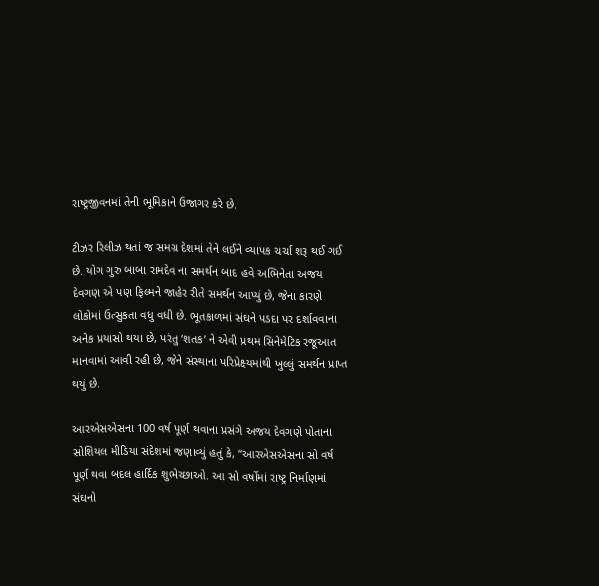રાષ્ટ્રજીવનમાં તેની ભૂમિકાને ઉજાગર કરે છે.

ટીઝર રિલીઝ થતાં જ સમગ્ર દેશમાં તેને લઈને વ્યાપક ચર્ચા શરૂ થઈ ગઈ છે. યોગ ગુરુ બાબા રામદેવ ના સમર્થન બાદ હવે અભિનેતા અજય દેવગણ એ પણ ફિલ્મને જાહેર રીતે સમર્થન આપ્યું છે, જેના કારણે લોકોમાં ઉત્સુકતા વધુ વધી છે. ભૂતકાળમાં સંઘને પડદા પર દર્શાવવાના અનેક પ્રયાસો થયા છે, પરંતુ ‘શતક’ ને એવી પ્રથમ સિનેમેટિક રજૂઆત માનવામાં આવી રહી છે, જેને સંસ્થાના પરિપ્રેક્ષ્યમાંથી ખુલ્લું સમર્થન પ્રાપ્ત થયું છે.

આરએસએસના 100 વર્ષ પૂર્ણ થવાના પ્રસંગે અજય દેવગણે પોતાના સોશિયલ મીડિયા સંદેશમાં જણાવ્યું હતું કે, “આરએસએસના સો વર્ષ પૂર્ણ થવા બદલ હાર્દિક શુભેચ્છાઓ. આ સો વર્ષોમાં રાષ્ટ્ર નિર્માણમાં સંઘનો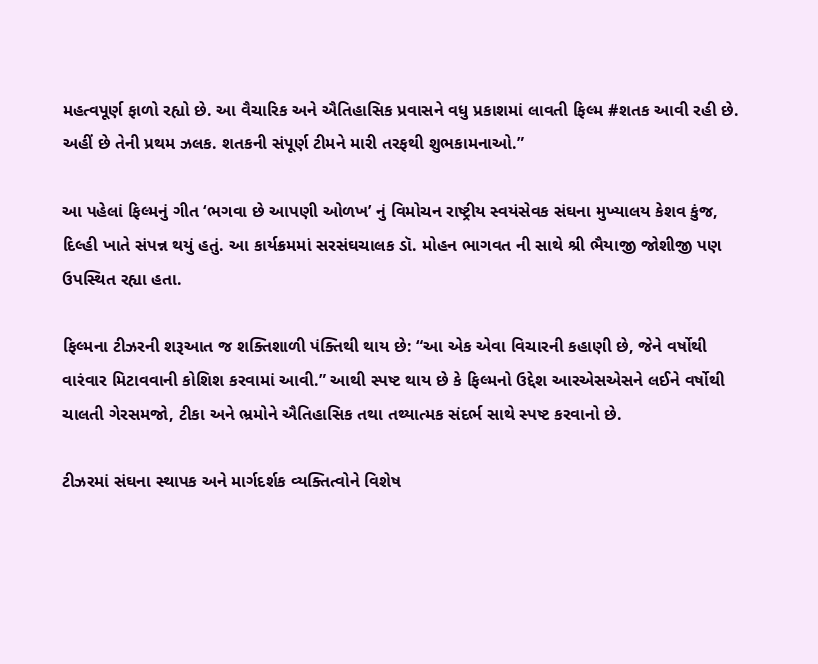મહત્વપૂર્ણ ફાળો રહ્યો છે. આ વૈચારિક અને ઐતિહાસિક પ્રવાસને વધુ પ્રકાશમાં લાવતી ફિલ્મ #શતક આવી રહી છે. અહીં છે તેની પ્રથમ ઝલક. શતકની સંપૂર્ણ ટીમને મારી તરફથી શુભકામનાઓ.”

આ પહેલાં ફિલ્મનું ગીત ‘ભગવા છે આપણી ઓળખ’ નું વિમોચન રાષ્ટ્રીય સ્વયંસેવક સંઘના મુખ્યાલય કેશવ કુંજ, દિલ્હી ખાતે સંપન્ન થયું હતું. આ કાર્યક્રમમાં સરસંઘચાલક ડૉ. મોહન ભાગવત ની સાથે શ્રી ભૈયાજી જોશીજી પણ ઉપસ્થિત રહ્યા હતા.

ફિલ્મના ટીઝરની શરૂઆત જ શક્તિશાળી પંક્તિથી થાય છે: “આ એક એવા વિચારની કહાણી છે, જેને વર્ષોથી વારંવાર મિટાવવાની કોશિશ કરવામાં આવી.” આથી સ્પષ્ટ થાય છે કે ફિલ્મનો ઉદ્દેશ આરએસએસને લઈને વર્ષોથી ચાલતી ગેરસમજો, ટીકા અને ભ્રમોને ઐતિહાસિક તથા તથ્યાત્મક સંદર્ભ સાથે સ્પષ્ટ કરવાનો છે.

ટીઝરમાં સંઘના સ્થાપક અને માર્ગદર્શક વ્યક્તિત્વોને વિશેષ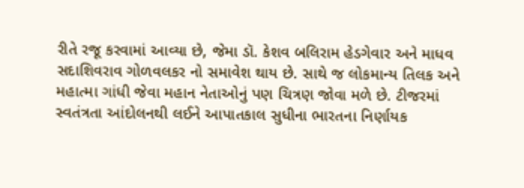રીતે રજૂ કરવામાં આવ્યા છે, જેમા ડૉ. કેશવ બલિરામ હેડગેવાર અને માધવ સદાશિવરાવ ગોળવલકર નો સમાવેશ થાય છે. સાથે જ લોકમાન્ય તિલક અને મહાત્મા ગાંધી જેવા મહાન નેતાઓનું પણ ચિત્રણ જોવા મળે છે. ટીજરમાં સ્વતંત્રતા આંદોલનથી લઈને આપાતકાલ સુધીના ભારતના નિર્ણાયક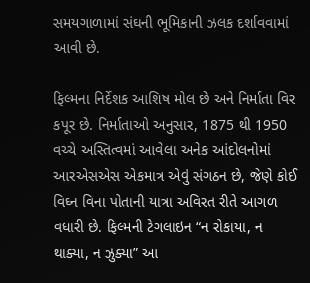સમયગાળામાં સંઘની ભૂમિકાની ઝલક દર્શાવવામાં આવી છે.

ફિલ્મના નિર્દેશક આશિષ મોલ છે અને નિર્માતા વિર કપૂર છે. નિર્માતાઓ અનુસાર, 1875 થી 1950 વચ્ચે અસ્તિત્વમાં આવેલા અનેક આંદોલનોમાં આરએસએસ એકમાત્ર એવું સંગઠન છે, જેણે કોઈ વિઘ્ન વિના પોતાની યાત્રા અવિરત રીતે આગળ વધારી છે. ફિલ્મની ટેગલાઇન “ન રોકાયા, ન થાક્યા, ન ઝુક્યા” આ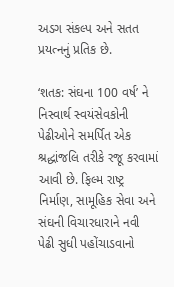અડગ સંકલ્પ અને સતત પ્રયત્નનું પ્રતિક છે.

‘શતક: સંઘના 100 વર્ષ’ ને નિસ્વાર્થ સ્વયંસેવકોની પેઢીઓને સમર્પિત એક શ્રદ્ધાંજલિ તરીકે રજૂ કરવામાં આવી છે. ફિલ્મ રાષ્ટ્ર નિર્માણ, સામૂહિક સેવા અને સંઘની વિચારધારાને નવી પેઢી સુધી પહોંચાડવાનો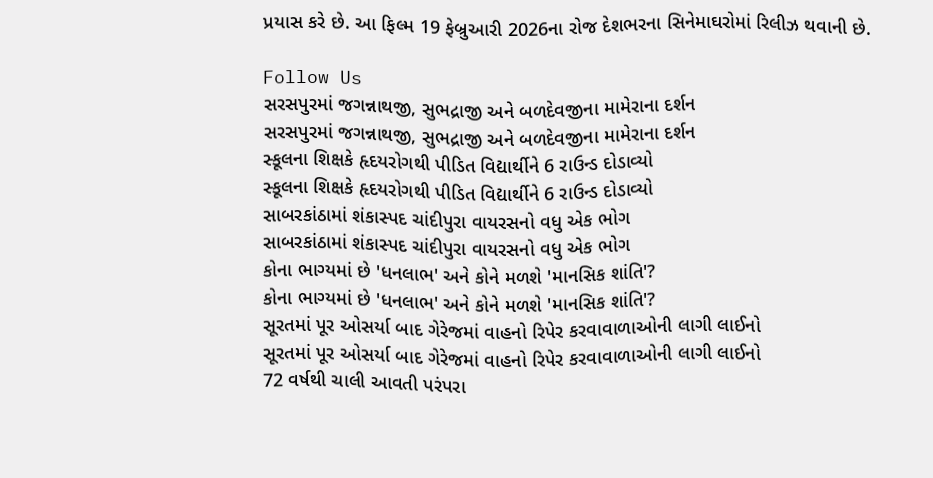પ્રયાસ કરે છે. આ ફિલ્મ 19 ફેબ્રુઆરી 2026ના રોજ દેશભરના સિનેમાઘરોમાં રિલીઝ થવાની છે.

Follow Us
સરસપુરમાં જગન્નાથજી, સુભદ્રાજી અને બળદેવજીના મામેરાના દર્શન
સરસપુરમાં જગન્નાથજી, સુભદ્રાજી અને બળદેવજીના મામેરાના દર્શન
સ્કૂલના શિક્ષકે હૃદયરોગથી પીડિત વિદ્યાર્થીને 6 રાઉન્ડ દોડાવ્યો
સ્કૂલના શિક્ષકે હૃદયરોગથી પીડિત વિદ્યાર્થીને 6 રાઉન્ડ દોડાવ્યો
સાબરકાંઠામાં શંકાસ્પદ ચાંદીપુરા વાયરસનો વધુ એક ભોગ
સાબરકાંઠામાં શંકાસ્પદ ચાંદીપુરા વાયરસનો વધુ એક ભોગ
કોના ભાગ્યમાં છે 'ધનલાભ' અને કોને મળશે 'માનસિક શાંતિ'?
કોના ભાગ્યમાં છે 'ધનલાભ' અને કોને મળશે 'માનસિક શાંતિ'?
સૂરતમાં પૂર ઓસર્યા બાદ ગેરેજમાં વાહનો રિપેર કરવાવાળાઓની લાગી લાઈનો
સૂરતમાં પૂર ઓસર્યા બાદ ગેરેજમાં વાહનો રિપેર કરવાવાળાઓની લાગી લાઈનો
72 વર્ષથી ચાલી આવતી પરંપરા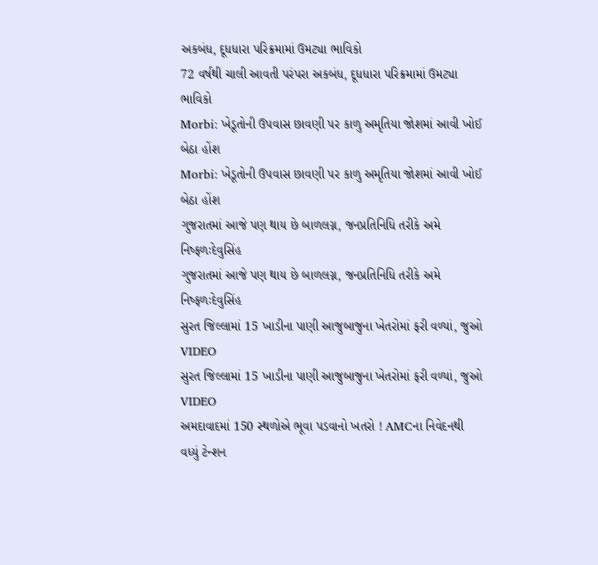અકબંધ, દૂધધારા પરિક્રમામાં ઉમટ્યા ભાવિકો
72 વર્ષથી ચાલી આવતી પરંપરા અકબંધ, દૂધધારા પરિક્રમામાં ઉમટ્યા ભાવિકો
Morbi: ખેડૂતોની ઉપવાસ છાવણી પર કાળુ અમૃતિયા જોશમાં આવી ખોઈ બેઠા હોંશ
Morbi: ખેડૂતોની ઉપવાસ છાવણી પર કાળુ અમૃતિયા જોશમાં આવી ખોઈ બેઠા હોંશ
ગુજરાતમાં આજે પણ થાય છે બાળલગ્ન, જનપ્રતિનિધિ તરીકે અમે નિષ્ફળઃદેવુસિંહ
ગુજરાતમાં આજે પણ થાય છે બાળલગ્ન, જનપ્રતિનિધિ તરીકે અમે નિષ્ફળઃદેવુસિંહ
સુરત જિલ્લામાં 15 ખાડીના પાણી આજુબાજુના ખેતરોમાં ફરી વળ્યાં, જુઓ VIDEO
સુરત જિલ્લામાં 15 ખાડીના પાણી આજુબાજુના ખેતરોમાં ફરી વળ્યાં, જુઓ VIDEO
અમદાવાદમાં 150 સ્થળોએ ભૂવા પડવાનો ખતરો ! AMCના નિવેદનથી વધ્યું ટેન્શન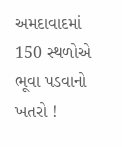અમદાવાદમાં 150 સ્થળોએ ભૂવા પડવાનો ખતરો !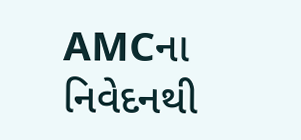AMCના નિવેદનથી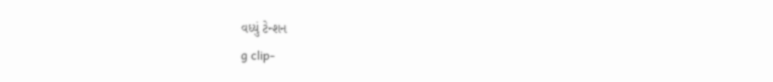વધ્યું ટેન્શન
g clip-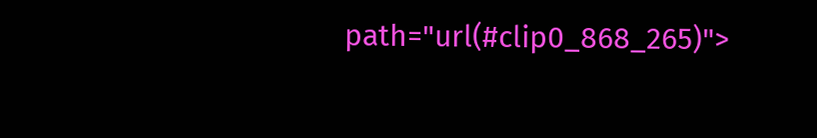path="url(#clip0_868_265)">